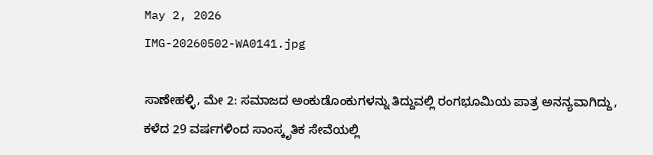May 2, 2026
IMG-20260502-WA0141.jpg

ಸಾಣೇಹಳ್ಳಿ, ಮೇ 2: ಸಮಾಜದ ಅಂಕುಡೊಂಕುಗಳನ್ನು ತಿದ್ದುವಲ್ಲಿ ರಂಗಭೂಮಿಯ ಪಾತ್ರ ಅನನ್ಯವಾಗಿದ್ದು, ಕಳೆದ 29 ವರ್ಷಗಳಿಂದ ಸಾಂಸ್ಕೃತಿಕ ಸೇವೆಯಲ್ಲಿ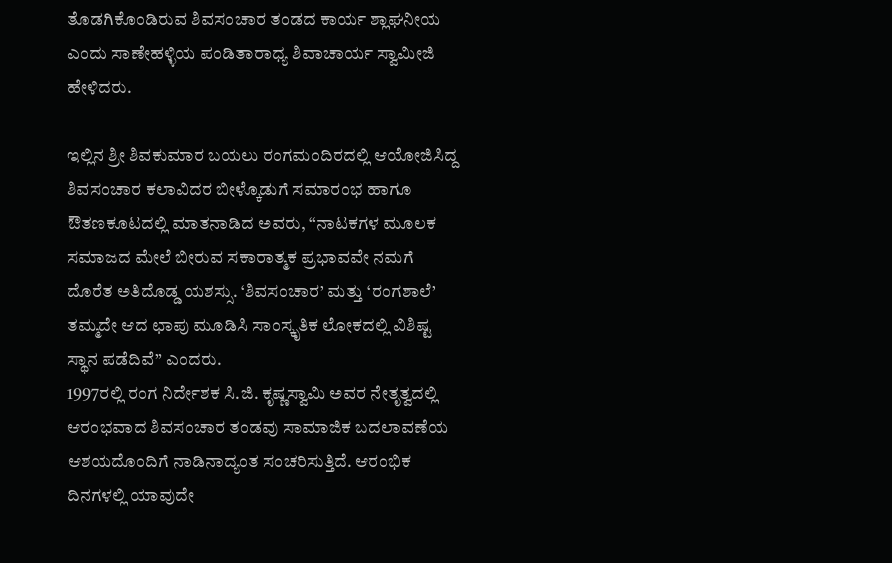ತೊಡಗಿಕೊಂಡಿರುವ ಶಿವಸಂಚಾರ ತಂಡದ ಕಾರ್ಯ ಶ್ಲಾಘನೀಯ ಎಂದು ಸಾಣೇಹಳ್ಳಿಯ ಪಂಡಿತಾರಾಧ್ಯ ಶಿವಾಚಾರ್ಯ ಸ್ವಾಮೀಜಿ ಹೇಳಿದರು.

ಇಲ್ಲಿನ ಶ್ರೀ ಶಿವಕುಮಾರ ಬಯಲು ರಂಗಮಂದಿರದಲ್ಲಿ ಆಯೋಜಿಸಿದ್ದ ಶಿವಸಂಚಾರ ಕಲಾವಿದರ ಬೀಳ್ಕೊಡುಗೆ ಸಮಾರಂಭ ಹಾಗೂ ಔತಣಕೂಟದಲ್ಲಿ ಮಾತನಾಡಿದ ಅವರು, “ನಾಟಕಗಳ ಮೂಲಕ ಸಮಾಜದ ಮೇಲೆ ಬೀರುವ ಸಕಾರಾತ್ಮಕ ಪ್ರಭಾವವೇ ನಮಗೆ ದೊರೆತ ಅತಿದೊಡ್ಡ ಯಶಸ್ಸು. ‘ಶಿವಸಂಚಾರ’ ಮತ್ತು ‘ರಂಗಶಾಲೆ’ ತಮ್ಮದೇ ಆದ ಛಾಪು ಮೂಡಿಸಿ ಸಾಂಸ್ಕೃತಿಕ ಲೋಕದಲ್ಲಿ ವಿಶಿಷ್ಟ ಸ್ಥಾನ ಪಡೆದಿವೆ” ಎಂದರು.
1997ರಲ್ಲಿ ರಂಗ ನಿರ್ದೇಶಕ ಸಿ.ಜಿ. ಕೃಷ್ಣಸ್ವಾಮಿ ಅವರ ನೇತೃತ್ವದಲ್ಲಿ ಆರಂಭವಾದ ಶಿವಸಂಚಾರ ತಂಡವು ಸಾಮಾಜಿಕ ಬದಲಾವಣೆಯ ಆಶಯದೊಂದಿಗೆ ನಾಡಿನಾದ್ಯಂತ ಸಂಚರಿಸುತ್ತಿದೆ. ಆರಂಭಿಕ ದಿನಗಳಲ್ಲಿ ಯಾವುದೇ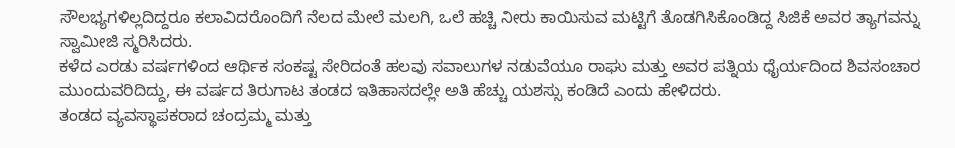ಸೌಲಭ್ಯಗಳಿಲ್ಲದಿದ್ದರೂ ಕಲಾವಿದರೊಂದಿಗೆ ನೆಲದ ಮೇಲೆ ಮಲಗಿ, ಒಲೆ ಹಚ್ಚಿ ನೀರು ಕಾಯಿಸುವ ಮಟ್ಟಿಗೆ ತೊಡಗಿಸಿಕೊಂಡಿದ್ದ ಸಿಜಿಕೆ ಅವರ ತ್ಯಾಗವನ್ನು ಸ್ವಾಮೀಜಿ ಸ್ಮರಿಸಿದರು.
ಕಳೆದ ಎರಡು ವರ್ಷಗಳಿಂದ ಆರ್ಥಿಕ ಸಂಕಷ್ಟ ಸೇರಿದಂತೆ ಹಲವು ಸವಾಲುಗಳ ನಡುವೆಯೂ ರಾಘು ಮತ್ತು ಅವರ ಪತ್ನಿಯ ಧೈರ್ಯದಿಂದ ಶಿವಸಂಚಾರ ಮುಂದುವರಿದಿದ್ದು, ಈ ವರ್ಷದ ತಿರುಗಾಟ ತಂಡದ ಇತಿಹಾಸದಲ್ಲೇ ಅತಿ ಹೆಚ್ಚು ಯಶಸ್ಸು ಕಂಡಿದೆ ಎಂದು ಹೇಳಿದರು.
ತಂಡದ ವ್ಯವಸ್ಥಾಪಕರಾದ ಚಂದ್ರಮ್ಮ ಮತ್ತು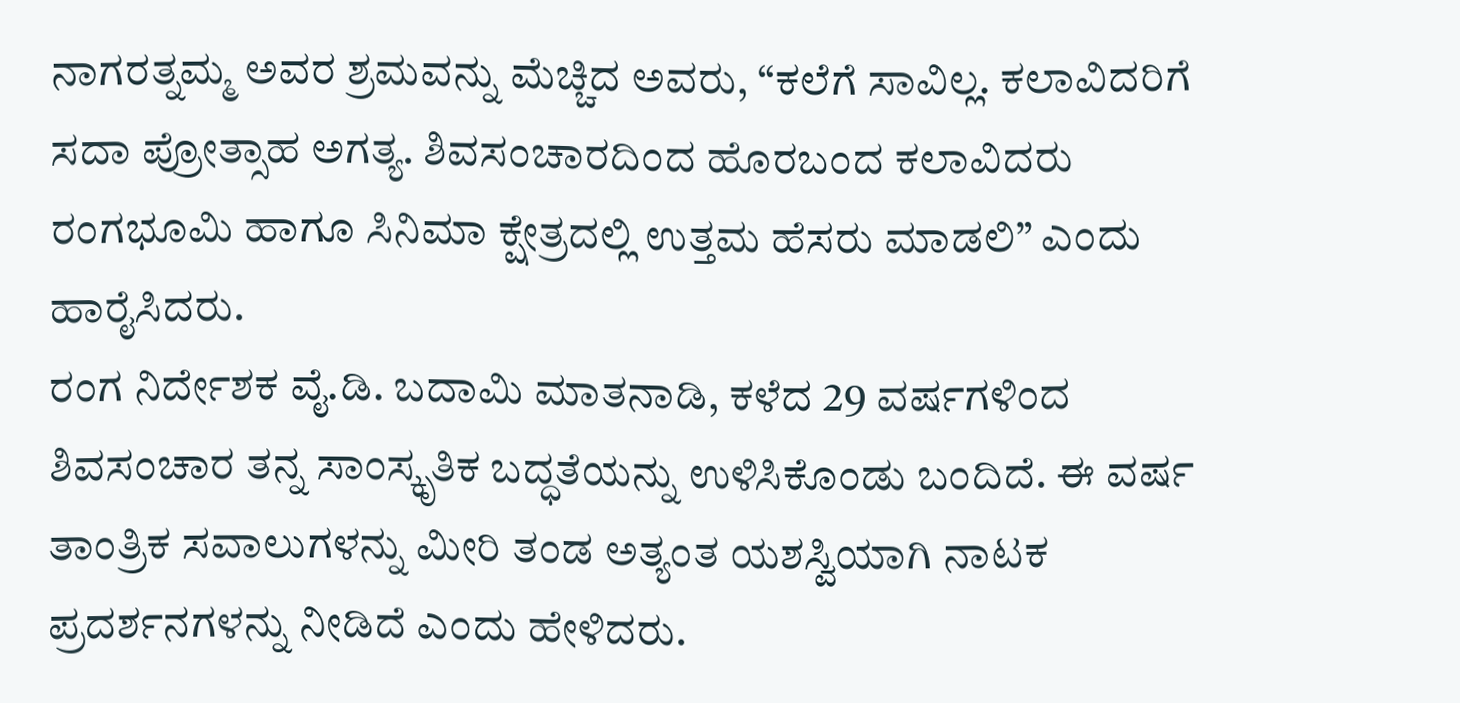ನಾಗರತ್ನಮ್ಮ ಅವರ ಶ್ರಮವನ್ನು ಮೆಚ್ಚಿದ ಅವರು, “ಕಲೆಗೆ ಸಾವಿಲ್ಲ. ಕಲಾವಿದರಿಗೆ ಸದಾ ಪ್ರೋತ್ಸಾಹ ಅಗತ್ಯ. ಶಿವಸಂಚಾರದಿಂದ ಹೊರಬಂದ ಕಲಾವಿದರು ರಂಗಭೂಮಿ ಹಾಗೂ ಸಿನಿಮಾ ಕ್ಷೇತ್ರದಲ್ಲಿ ಉತ್ತಮ ಹೆಸರು ಮಾಡಲಿ” ಎಂದು ಹಾರೈಸಿದರು.
ರಂಗ ನಿರ್ದೇಶಕ ವೈ.ಡಿ. ಬದಾಮಿ ಮಾತನಾಡಿ, ಕಳೆದ 29 ವರ್ಷಗಳಿಂದ ಶಿವಸಂಚಾರ ತನ್ನ ಸಾಂಸ್ಕೃತಿಕ ಬದ್ಧತೆಯನ್ನು ಉಳಿಸಿಕೊಂಡು ಬಂದಿದೆ. ಈ ವರ್ಷ ತಾಂತ್ರಿಕ ಸವಾಲುಗಳನ್ನು ಮೀರಿ ತಂಡ ಅತ್ಯಂತ ಯಶಸ್ವಿಯಾಗಿ ನಾಟಕ ಪ್ರದರ್ಶನಗಳನ್ನು ನೀಡಿದೆ ಎಂದು ಹೇಳಿದರು.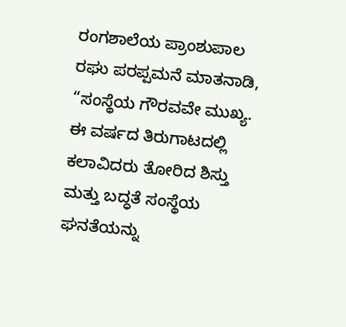ರಂಗಶಾಲೆಯ ಪ್ರಾಂಶುಪಾಲ ರಘು ಪರಪ್ಪಮನೆ ಮಾತನಾಡಿ, “ಸಂಸ್ಥೆಯ ಗೌರವವೇ ಮುಖ್ಯ. ಈ ವರ್ಷದ ತಿರುಗಾಟದಲ್ಲಿ ಕಲಾವಿದರು ತೋರಿದ ಶಿಸ್ತು ಮತ್ತು ಬದ್ಧತೆ ಸಂಸ್ಥೆಯ ಘನತೆಯನ್ನು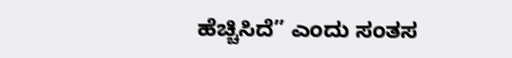ಹೆಚ್ಚಿಸಿದೆ” ಎಂದು ಸಂತಸ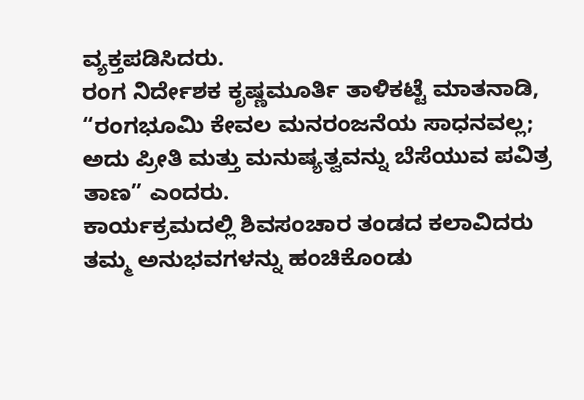ವ್ಯಕ್ತಪಡಿಸಿದರು.
ರಂಗ ನಿರ್ದೇಶಕ ಕೃಷ್ಣಮೂರ್ತಿ ತಾಳಿಕಟ್ಟೆ ಮಾತನಾಡಿ, “ರಂಗಭೂಮಿ ಕೇವಲ ಮನರಂಜನೆಯ ಸಾಧನವಲ್ಲ; ಅದು ಪ್ರೀತಿ ಮತ್ತು ಮನುಷ್ಯತ್ವವನ್ನು ಬೆಸೆಯುವ ಪವಿತ್ರ ತಾಣ” ಎಂದರು.
ಕಾರ್ಯಕ್ರಮದಲ್ಲಿ ಶಿವಸಂಚಾರ ತಂಡದ ಕಲಾವಿದರು ತಮ್ಮ ಅನುಭವಗಳನ್ನು ಹಂಚಿಕೊಂಡು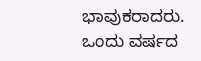ಭಾವುಕರಾದರು. ಒಂದು ವರ್ಷದ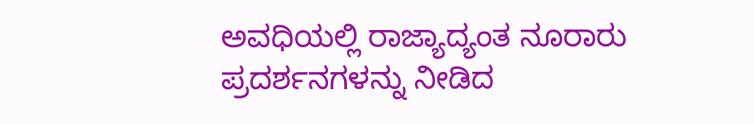ಅವಧಿಯಲ್ಲಿ ರಾಜ್ಯಾದ್ಯಂತ ನೂರಾರು ಪ್ರದರ್ಶನಗಳನ್ನು ನೀಡಿದ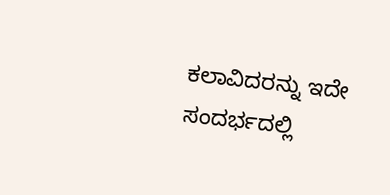ಕಲಾವಿದರನ್ನು ಇದೇ ಸಂದರ್ಭದಲ್ಲಿ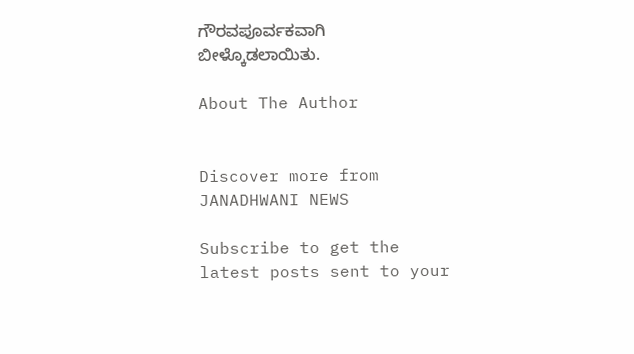ಗೌರವಪೂರ್ವಕವಾಗಿ ಬೀಳ್ಕೊಡಲಾಯಿತು.

About The Author


Discover more from JANADHWANI NEWS

Subscribe to get the latest posts sent to your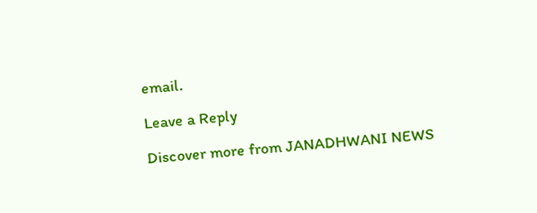email.

Leave a Reply

Discover more from JANADHWANI NEWS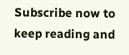Subscribe now to keep reading and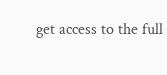get access to the full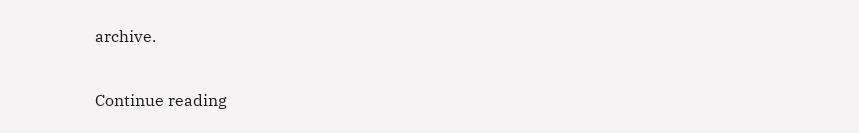archive.

Continue reading